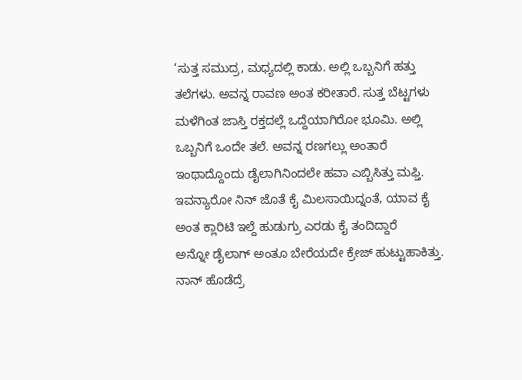‘ಸುತ್ತ ಸಮುದ್ರ, ಮಧ್ಯದಲ್ಲಿ ಕಾಡು. ಅಲ್ಲಿ ಒಬ್ಬನಿಗೆ ಹತ್ತು ತಲೆಗಳು. ಅವನ್ನ ರಾವಣ ಅಂತ ಕರೀತಾರೆ. ಸುತ್ತ ಬೆಟ್ಟಗಳು ಮಳೆಗಿಂತ ಜಾಸ್ತಿ ರಕ್ತದಲ್ಲೆ ಒದ್ದೆಯಾಗಿರೋ ಭೂಮಿ. ಅಲ್ಲಿ ಒಬ್ಬನಿಗೆ ಒಂದೇ ತಲೆ. ಅವನ್ನ ರಣಗಲ್ಲು ಅಂತಾರೆ
ಇಂಥಾದ್ದೊಂದು ಡೈಲಾಗಿನಿಂದಲೇ ಹವಾ ಎಬ್ಬಿಸಿತ್ತು ಮಫ್ತಿ.
ಇವನ್ಯಾರೋ ನಿನ್ ಜೊತೆ ಕೈ ಮಿಲಸಾಯಿದ್ನಂತೆ, ಯಾವ ಕೈ ಅಂತ ಕ್ಲಾರಿಟಿ ಇಲ್ದೆ ಹುಡುಗ್ರು ಎರಡು ಕೈ ತಂದಿದ್ದಾರೆ
ಅನ್ನೋ ಡೈಲಾಗ್ ಅಂತೂ ಬೇರೆಯದೇ ಕ್ರೇಜ್ ಹುಟ್ಟುಹಾಕಿತ್ತು.
ನಾನ್ ಹೊಡೆದ್ರೆ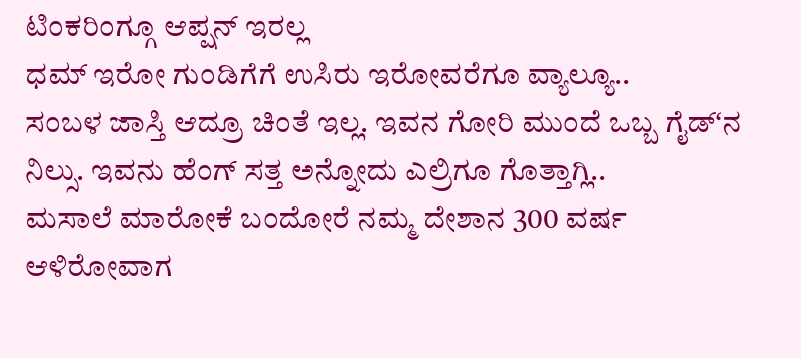ಟಿಂಕರಿಂಗ್ಗೂ ಆಪ್ಷನ್ ಇರಲ್ಲ
ಧಮ್ ಇರೋ ಗುಂಡಿಗೆಗೆ ಉಸಿರು ಇರೋವರೆಗೂ ವ್ಯಾಲ್ಯೂ..
ಸಂಬಳ ಜಾಸ್ತಿ ಆದ್ರೂ ಚಿಂತೆ ಇಲ್ಲ. ಇವನ ಗೋರಿ ಮುಂದೆ ಒಬ್ಬ ಗೈಡ್ʻನ ನಿಲ್ಸು. ಇವನು ಹೆಂಗ್ ಸತ್ತ ಅನ್ನೋದು ಎಲ್ರಿಗೂ ಗೊತ್ತಾಗ್ಲಿ..
ಮಸಾಲೆ ಮಾರೋಕೆ ಬಂದೋರೆ ನಮ್ಮ ದೇಶಾನ 300 ವರ್ಷ ಆಳಿರೋವಾಗ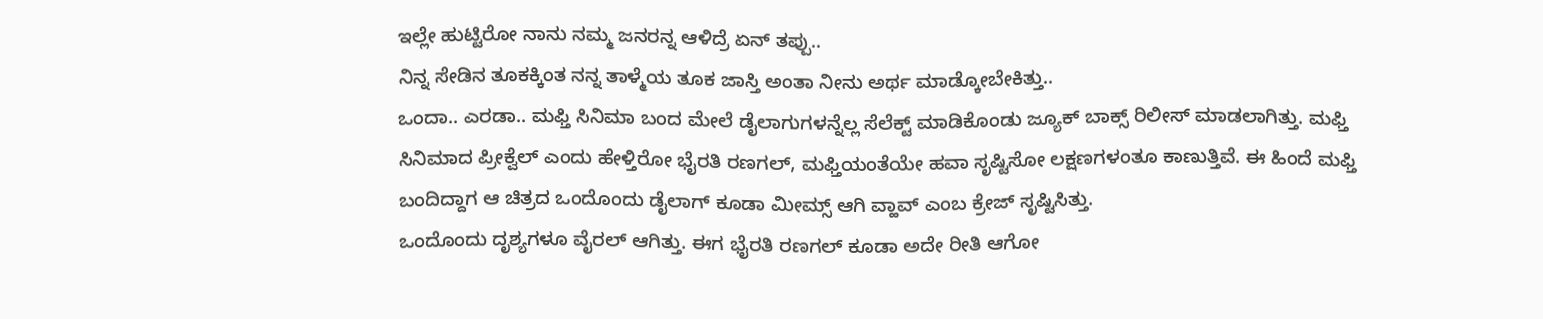ಇಲ್ಲೇ ಹುಟ್ಟಿರೋ ನಾನು ನಮ್ಮ ಜನರನ್ನ ಆಳಿದ್ರೆ ಏನ್ ತಪ್ಪು..
ನಿನ್ನ ಸೇಡಿನ ತೂಕಕ್ಕಿಂತ ನನ್ನ ತಾಳ್ಮೆಯ ತೂಕ ಜಾಸ್ತಿ ಅಂತಾ ನೀನು ಅರ್ಥ ಮಾಡ್ಕೋಬೇಕಿತ್ತು..
ಒಂದಾ.. ಎರಡಾ.. ಮಫ್ತಿ ಸಿನಿಮಾ ಬಂದ ಮೇಲೆ ಡೈಲಾಗುಗಳನ್ನೆಲ್ಲ ಸೆಲೆಕ್ಟ್ ಮಾಡಿಕೊಂಡು ಜ್ಯೂಕ್ ಬಾಕ್ಸ್ ರಿಲೀಸ್ ಮಾಡಲಾಗಿತ್ತು. ಮಫ್ತಿ ಸಿನಿಮಾದ ಪ್ರೀಕ್ವೆಲ್ ಎಂದು ಹೇಳ್ತಿರೋ ಭೈರತಿ ರಣಗಲ್, ಮಫ್ತಿಯಂತೆಯೇ ಹವಾ ಸೃಷ್ಟಿಸೋ ಲಕ್ಷಣಗಳಂತೂ ಕಾಣುತ್ತಿವೆ. ಈ ಹಿಂದೆ ಮಫ್ತಿ ಬಂದಿದ್ದಾಗ ಆ ಚಿತ್ರದ ಒಂದೊಂದು ಡೈಲಾಗ್ ಕೂಡಾ ಮೀಮ್ಸ್ ಆಗಿ ವ್ಹಾವ್ ಎಂಬ ಕ್ರೇಜ್ ಸೃಷ್ಟಿಸಿತ್ತು.
ಒಂದೊಂದು ದೃಶ್ಯಗಳೂ ವೈರಲ್ ಆಗಿತ್ತು. ಈಗ ಭೈರತಿ ರಣಗಲ್ ಕೂಡಾ ಅದೇ ರೀತಿ ಆಗೋ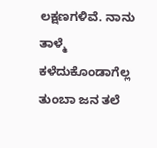ಲಕ್ಷಣಗಳಿವೆ. ನಾನು ತಾಳ್ಮೆ ಕಳೆದುಕೊಂಡಾಗೆಲ್ಲ ತುಂಬಾ ಜನ ತಲೆ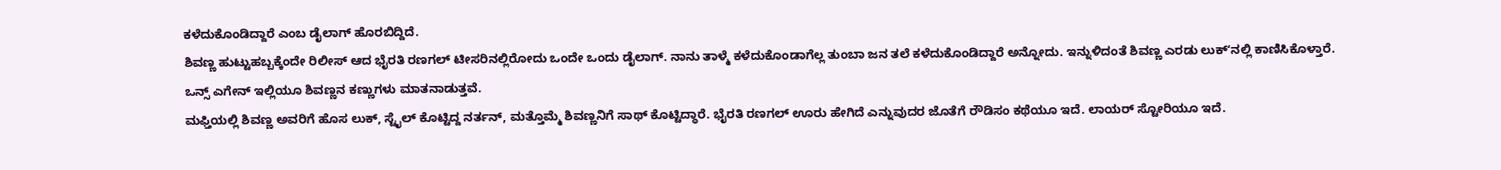ಕಳೆದುಕೊಂಡಿದ್ದಾರೆ ಎಂಬ ಡೈಲಾಗ್ ಹೊರಬಿದ್ದಿದೆ.
ಶಿವಣ್ಣ ಹುಟ್ಟುಹಬ್ಬಕ್ಕೆಂದೇ ರಿಲೀಸ್ ಆದ ಭೈರತಿ ರಣಗಲ್ ಟೀಸರಿನಲ್ಲಿರೋದು ಒಂದೇ ಒಂದು ಡೈಲಾಗ್. ನಾನು ತಾಳ್ಮೆ ಕಳೆದುಕೊಂಡಾಗೆಲ್ಲ ತುಂಬಾ ಜನ ತಲೆ ಕಳೆದುಕೊಂಡಿದ್ದಾರೆ ಅನ್ನೋದು. ಇನ್ನುಳಿದಂತೆ ಶಿವಣ್ಣ ಎರಡು ಲುಕ್ʻನಲ್ಲಿ ಕಾಣಿಸಿಕೊಳ್ತಾರೆ. ಒನ್ಸ್ ಎಗೇನ್ ಇಲ್ಲಿಯೂ ಶಿವಣ್ಣನ ಕಣ್ಣುಗಳು ಮಾತನಾಡುತ್ತವೆ.
ಮಫ್ತಿಯಲ್ಲಿ ಶಿವಣ್ಣ ಅವರಿಗೆ ಹೊಸ ಲುಕ್, ಸ್ಟೈಲ್ ಕೊಟ್ಟಿದ್ದ ನರ್ತನ್, ಮತ್ತೊಮ್ಮೆ ಶಿವಣ್ಣನಿಗೆ ಸಾಥ್ ಕೊಟ್ಟಿದ್ಧಾರೆ. ಭೈರತಿ ರಣಗಲ್ ಊರು ಹೇಗಿದೆ ಎನ್ನುವುದರ ಜೊತೆಗೆ ರೌಡಿಸಂ ಕಥೆಯೂ ಇದೆ. ಲಾಯರ್ ಸ್ಟೋರಿಯೂ ಇದೆ.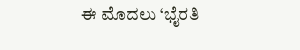ಈ ಮೊದಲು ‘ಭೈರತಿ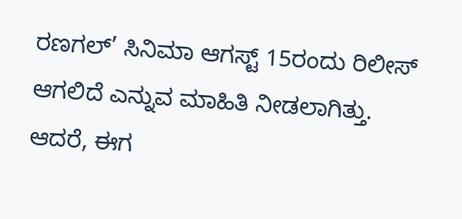ರಣಗಲ್’ ಸಿನಿಮಾ ಆಗಸ್ಟ್ 15ರಂದು ರಿಲೀಸ್ ಆಗಲಿದೆ ಎನ್ನುವ ಮಾಹಿತಿ ನೀಡಲಾಗಿತ್ತು. ಆದರೆ, ಈಗ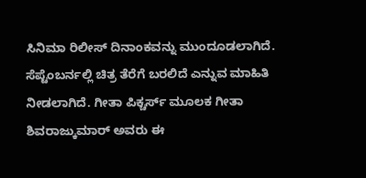ಸಿನಿಮಾ ರಿಲೀಸ್ ದಿನಾಂಕವನ್ನು ಮುಂದೂಡಲಾಗಿದೆ. ಸೆಪ್ಟೆಂಬರ್ನಲ್ಲಿ ಚಿತ್ರ ತೆರೆಗೆ ಬರಲಿದೆ ಎನ್ನುವ ಮಾಹಿತಿ ನೀಡಲಾಗಿದೆ. ಗೀತಾ ಪಿಕ್ಚರ್ಸ್ ಮೂಲಕ ಗೀತಾ ಶಿವರಾಜ್ಕುಮಾರ್ ಅವರು ಈ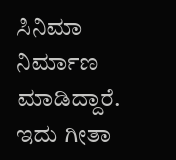ಸಿನಿಮಾ ನಿರ್ಮಾಣ ಮಾಡಿದ್ದಾರೆ. ಇದು ಗೀತಾ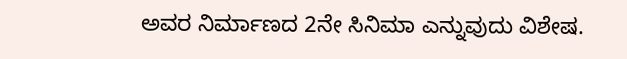ಅವರ ನಿರ್ಮಾಣದ 2ನೇ ಸಿನಿಮಾ ಎನ್ನುವುದು ವಿಶೇಷ.